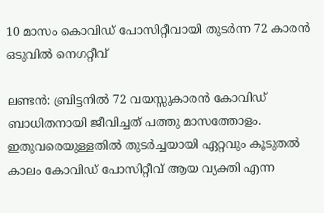10 മാസം കൊവിഡ് പോസിറ്റീവായി തുടര്‍ന്ന 72 കാരന്‍ ഒടുവില്‍ നെഗറ്റീവ്

ലണ്ടന്‍: ബ്രിട്ടനില്‍ 72 വയസ്സുകാരന്‍ കോവിഡ് ബാധിതനായി ജീവിച്ചത് പത്തു മാസത്തോളം. ഇതുവരെയുള്ളതില്‍ തുടര്‍ച്ചയായി ഏറ്റവും കൂടുതല്‍ കാലം കോവിഡ് പോസിറ്റീവ് ആയ വ്യക്തി എന്ന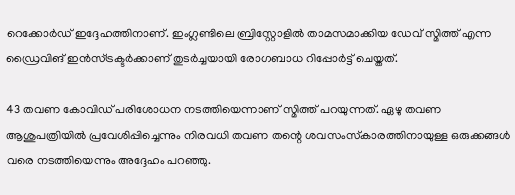റെക്കോര്‍ഡ് ഇദ്ദേഹത്തിനാണ്. ഇംഗ്ലണ്ടിലെ ബ്രിസ്റ്റോളില്‍ താമസമാക്കിയ ഡേവ് സ്മിത്ത് എന്ന ഡ്രൈവിങ് ഇന്‍സ്ട്രക്ടര്‍ക്കാണ് തുടര്‍ച്ചയായി രോഗബാധ റിപ്പോര്‍ട്ട് ചെയ്തത്.

43 തവണ കോവിഡ് പരിശോധന നടത്തിയെന്നാണ് സ്മിത്ത് പറയുന്നത്. ഏഴു തവണ ആശുപത്രിയില്‍ പ്രവേശിപ്പിച്ചെന്നും നിരവധി തവണ തന്റെ ശവസംസ്‌കാരത്തിനായുള്ള ഒരുക്കങ്ങള്‍ വരെ നടത്തിയെന്നും അദ്ദേഹം പറഞ്ഞു.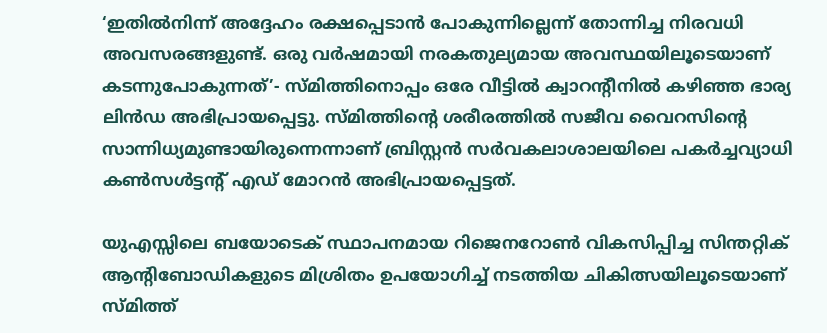‘ഇതില്‍നിന്ന് അദ്ദേഹം രക്ഷപ്പെടാന്‍ പോകുന്നില്ലെന്ന് തോന്നിച്ച നിരവധി അവസരങ്ങളുണ്ട്. ഒരു വര്‍ഷമായി നരകതുല്യമായ അവസ്ഥയിലൂടെയാണ് കടന്നുപോകുന്നത്’- സ്മിത്തിനൊപ്പം ഒരേ വീട്ടില്‍ ക്വാറന്റീനില്‍ കഴിഞ്ഞ ഭാര്യ ലിന്‍ഡ അഭിപ്രായപ്പെട്ടു. സ്മിത്തിന്റെ ശരീരത്തില്‍ സജീവ വൈറസിന്റെ സാന്നിധ്യമുണ്ടായിരുന്നെന്നാണ് ബ്രിസ്റ്റന്‍ സര്‍വകലാശാലയിലെ പകര്‍ച്ചവ്യാധി കണ്‍സള്‍ട്ടന്റ് എഡ് മോറന്‍ അഭിപ്രായപ്പെട്ടത്.

യുഎസ്സിലെ ബയോടെക് സ്ഥാപനമായ റിജെനറോണ്‍ വികസിപ്പിച്ച സിന്തറ്റിക് ആന്റിബോഡികളുടെ മിശ്രിതം ഉപയോഗിച്ച് നടത്തിയ ചികിത്സയിലൂടെയാണ് സ്മിത്ത്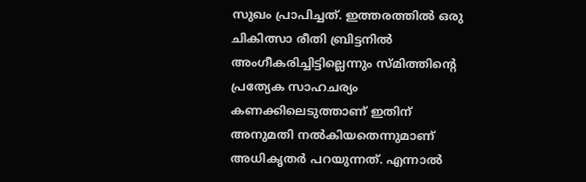സുഖം പ്രാപിച്ചത്. ഇത്തരത്തില്‍ ഒരു ചികിത്സാ രീതി ബ്രിട്ടനില്‍ അംഗീകരിച്ചിട്ടില്ലെന്നും സ്മിത്തിന്റെ പ്രത്യേക സാഹചര്യം കണക്കിലെടുത്താണ് ഇതിന് അനുമതി നല്‍കിയതെന്നുമാണ് അധികൃതര്‍ പറയുന്നത്. എന്നാല്‍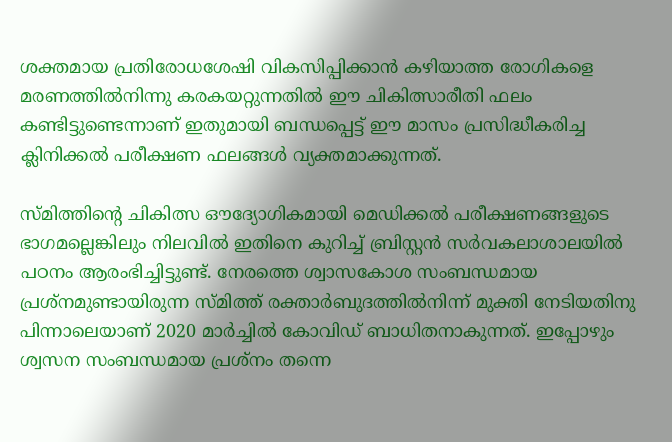ശക്തമായ പ്രതിരോധശേഷി വികസിപ്പിക്കാന്‍ കഴിയാത്ത രോഗികളെ മരണത്തില്‍നിന്നു കരകയറ്റുന്നതില്‍ ഈ ചികിത്സാരീതി ഫലം കണ്ടിട്ടുണ്ടെന്നാണ് ഇതുമായി ബന്ധപ്പെട്ട് ഈ മാസം പ്രസിദ്ധീകരിച്ച ക്ലിനിക്കല്‍ പരീക്ഷണ ഫലങ്ങള്‍ വ്യക്തമാക്കുന്നത്.

സ്മിത്തിന്റെ ചികിത്സ ഔദ്യോഗികമായി മെഡിക്കല്‍ പരീക്ഷണങ്ങളുടെ ഭാഗമല്ലെങ്കിലും നിലവില്‍ ഇതിനെ കുറിച്ച് ബ്രിസ്റ്റന്‍ സര്‍വകലാശാലയില്‍ പഠനം ആരംഭിച്ചിട്ടുണ്ട്. നേരത്തെ ശ്വാസകോശ സംബന്ധമായ പ്രശ്‌നമുണ്ടായിരുന്ന സ്മിത്ത് രക്താര്‍ബുദത്തില്‍നിന്ന് മുക്തി നേടിയതിനു പിന്നാലെയാണ് 2020 മാര്‍ച്ചില്‍ കോവിഡ് ബാധിതനാകുന്നത്. ഇപ്പോഴും ശ്വസന സംബന്ധമായ പ്രശ്‌നം തന്നെ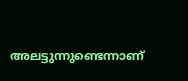അലട്ടുന്നുണ്ടെന്നാണ്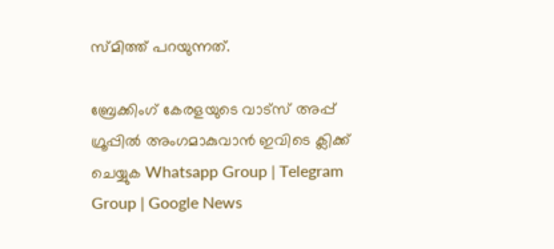സ്മിത്ത് പറയുന്നത്.

ബ്രേക്കിംഗ് കേരളയുടെ വാട്സ് അപ്പ് ഗ്രൂപ്പിൽ അംഗമാകുവാൻ ഇവിടെ ക്ലിക്ക് ചെയ്യുക Whatsapp Group | Telegram Group | Google News